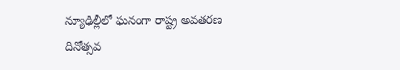న్యూఢిల్లీలో ఘనంగా రాష్ట్ర అవతరణ దినోత్సవ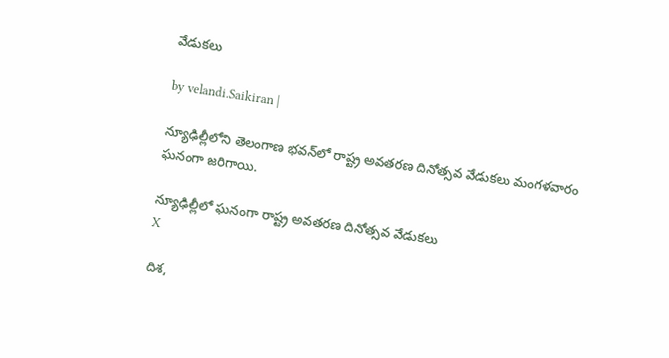వేడుకలు

by velandi.Saikiran |

న్యూఢిల్లీలోని తెలంగాణ భవన్‌లో రాష్ట్ర అవతరణ దినోత్సవ వేడుకలు మంగళవారం ఘనంగా జరిగాయి.

న్యూఢిల్లీలో ఘనంగా రాష్ట్ర అవతరణ దినోత్సవ వేడుకలు
X

దిశ,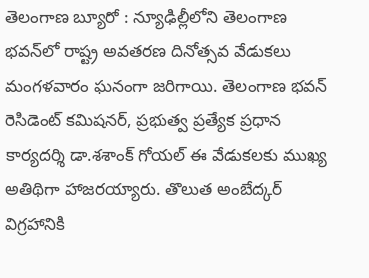తెలంగాణ బ్యూరో : న్యూఢిల్లీలోని తెలంగాణ భవన్‌లో రాష్ట్ర అవతరణ దినోత్సవ వేడుకలు మంగళవారం ఘనంగా జరిగాయి. తెలంగాణ భవన్ రెసిడెంట్ కమిషనర్, ప్రభుత్వ ప్రత్యేక ప్రధాన కార్యదర్శి డా.శశాంక్ గోయల్ ఈ వేడుకలకు ముఖ్య అతిథిగా హాజరయ్యారు. తొలుత అంబేద్కర్ విగ్రహానికి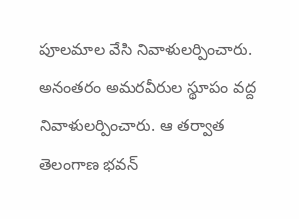పూలమాల వేసి నివాళులర్పించారు. అనంతరం అమరవీరుల స్థూపం వద్ద నివాళులర్పించారు. ఆ తర్వాత తెలంగాణ భవన్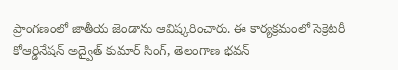ప్రాంగణంలో జాతీయ జెండాను ఆవిష్కరించారు. ఈ కార్యక్రమంలో సెక్రెటరీ కోఆర్డినేషన్ అద్వైత్ కుమార్ సింగ్, తెలంగాణ భవన్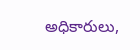అధికారులు,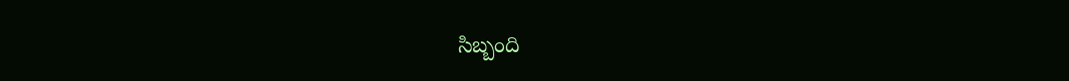సిబ్బంది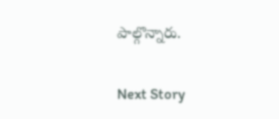పాల్గొన్నారు.

Next Story